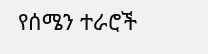የሰሜን ተራሮች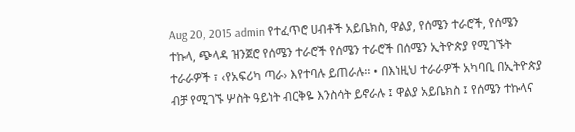Aug 20, 2015 admin የተፈጥሮ ሀብቶች አይቤክስ, ዋልያ, የሰሜን ተራሮች, የሰሜን ተኩላ, ጭላዳ ዝንጀሮ የሰሜን ተራሮች የሰሜን ተራሮች በሰሜን ኢትዮጵያ የሚገኙት ተራራዎች ፣ ‹የአፍሪካ ጣራ› እየተባሉ ይጠራሉ፡፡ • በእነዚህ ተራራዎች አካባቢ በኢትዮጵያ ብቻ የሚገኙ ሦስት ዓይነት ብርቅዬ እንስሳት ይኖራሉ ፤ ዋልያ አይቤክስ ፤ የሰሜን ተኩላና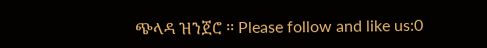ጭላዳ ዝንጀሮ ፡፡ Please follow and like us:0